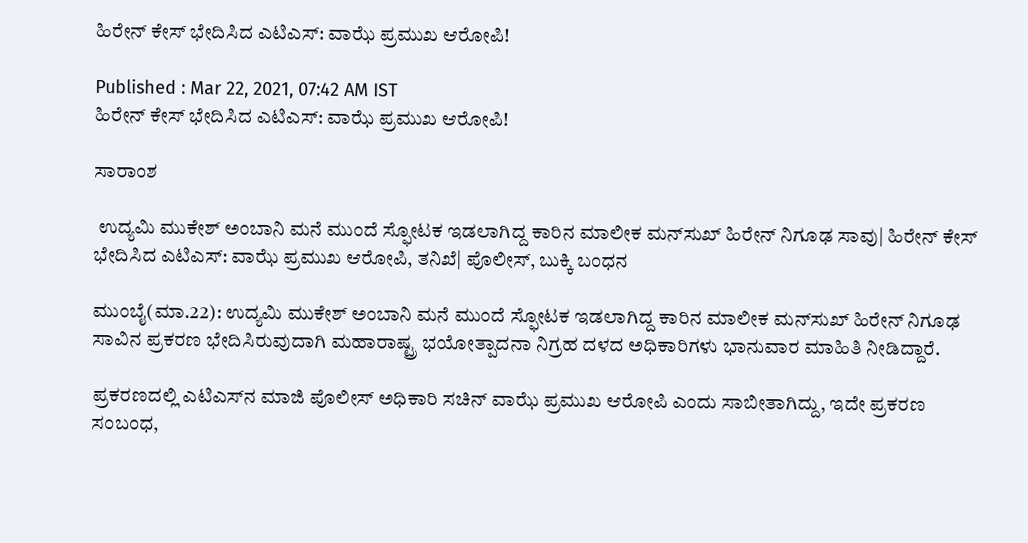ಹಿರೇನ್‌ ಕೇಸ್‌ ಭೇದಿಸಿದ ಎಟಿಎಸ್‌: ವಾಝೆ ಪ್ರಮುಖ ಆರೋಪಿ!

Published : Mar 22, 2021, 07:42 AM IST
ಹಿರೇನ್‌ ಕೇಸ್‌ ಭೇದಿಸಿದ ಎಟಿಎಸ್‌: ವಾಝೆ ಪ್ರಮುಖ ಆರೋಪಿ!

ಸಾರಾಂಶ

 ಉದ್ಯಮಿ ಮುಕೇಶ್‌ ಅಂಬಾನಿ ಮನೆ ಮುಂದೆ ಸ್ಫೋಟಕ ಇಡಲಾಗಿದ್ದ ಕಾರಿನ ಮಾಲೀಕ ಮನ್‌ಸುಖ್‌ ಹಿರೇನ್‌ ನಿಗೂಢ ಸಾವು| ಹಿರೇನ್‌ ಕೇಸ್‌ ಭೇದಿಸಿದ ಎಟಿಎಸ್‌: ವಾಝೆ ಪ್ರಮುಖ ಆರೋಪಿ, ತನಿಖೆ| ಪೊಲೀಸ್‌, ಬುಕ್ಕಿ ಬಂಧನ

ಮುಂಬೈ(ಮಾ.22): ಉದ್ಯಮಿ ಮುಕೇಶ್‌ ಅಂಬಾನಿ ಮನೆ ಮುಂದೆ ಸ್ಫೋಟಕ ಇಡಲಾಗಿದ್ದ ಕಾರಿನ ಮಾಲೀಕ ಮನ್‌ಸುಖ್‌ ಹಿರೇನ್‌ ನಿಗೂಢ ಸಾವಿನ ಪ್ರಕರಣ ಭೇದಿಸಿರುವುದಾಗಿ ಮಹಾರಾಷ್ಟ್ರ ಭಯೋತ್ಪಾದನಾ ನಿಗ್ರಹ ದಳದ ಅಧಿಕಾರಿಗಳು ಭಾನುವಾರ ಮಾಹಿತಿ ನೀಡಿದ್ದಾರೆ.

ಪ್ರಕರಣದಲ್ಲಿ ಎಟಿಎಸ್‌ನ ಮಾಜಿ ಪೊಲೀಸ್‌ ಅಧಿಕಾರಿ ಸಚಿನ್‌ ವಾಝೆ ಪ್ರಮುಖ ಆರೋಪಿ ಎಂದು ಸಾಬೀತಾಗಿದ್ದು, ಇದೇ ಪ್ರಕರಣ ಸಂಬಂಧ,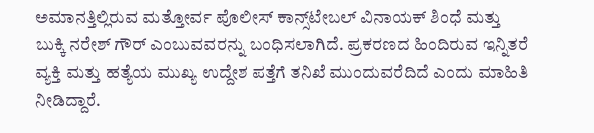ಅಮಾನತ್ತಿಲ್ಲಿರುವ ಮತ್ತೋರ್ವ ಪೊಲೀಸ್‌ ಕಾನ್ಸ್‌ಟೇಬಲ್‌ ವಿನಾಯಕ್‌ ಶಿಂಧೆ ಮತ್ತು ಬುಕ್ಕಿ ನರೇಶ್‌ ಗೌರ್‌ ಎಂಬುವವರನ್ನು ಬಂಧಿಸಲಾಗಿದೆ. ಪ್ರಕರಣದ ಹಿಂದಿರುವ ಇನ್ನಿತರೆ ವ್ಯಕ್ತಿ ಮತ್ತು ಹತ್ಯೆಯ ಮುಖ್ಯ ಉದ್ದೇಶ ಪತ್ತೆಗೆ ತನಿಖೆ ಮುಂದುವರೆದಿದೆ ಎಂದು ಮಾಹಿತಿ ನೀಡಿದ್ದಾರೆ.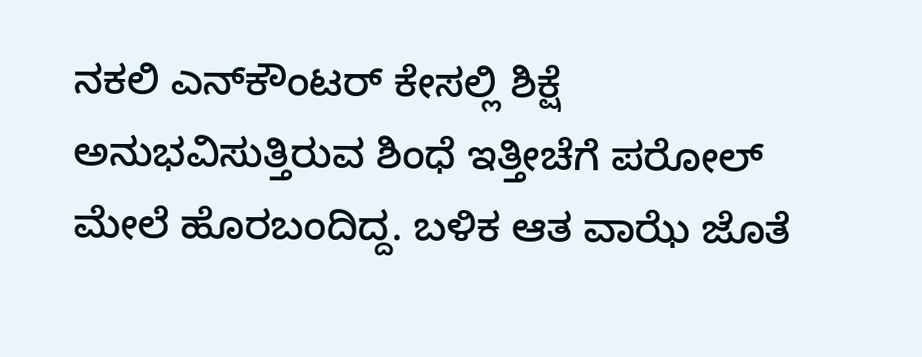ನಕಲಿ ಎನ್‌ಕೌಂಟರ್‌ ಕೇಸಲ್ಲಿ ಶಿಕ್ಷೆ ಅನುಭವಿಸುತ್ತಿರುವ ಶಿಂಧೆ ಇತ್ತೀಚೆಗೆ ಪರೋಲ್‌ ಮೇಲೆ ಹೊರಬಂದಿದ್ದ. ಬಳಿಕ ಆತ ವಾಝೆ ಜೊತೆ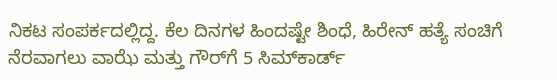ನಿಕಟ ಸಂಪರ್ಕದಲ್ಲಿದ್ದ. ಕೆಲ ದಿನಗಳ ಹಿಂದಷ್ಟೇ ಶಿಂಧೆ, ಹಿರೇನ್‌ ಹತ್ಯೆ ಸಂಚಿಗೆ ನೆರವಾಗಲು ವಾಝೆ ಮತ್ತು ಗೌರ್‌ಗೆ 5 ಸಿಮ್‌ಕಾರ್ಡ್‌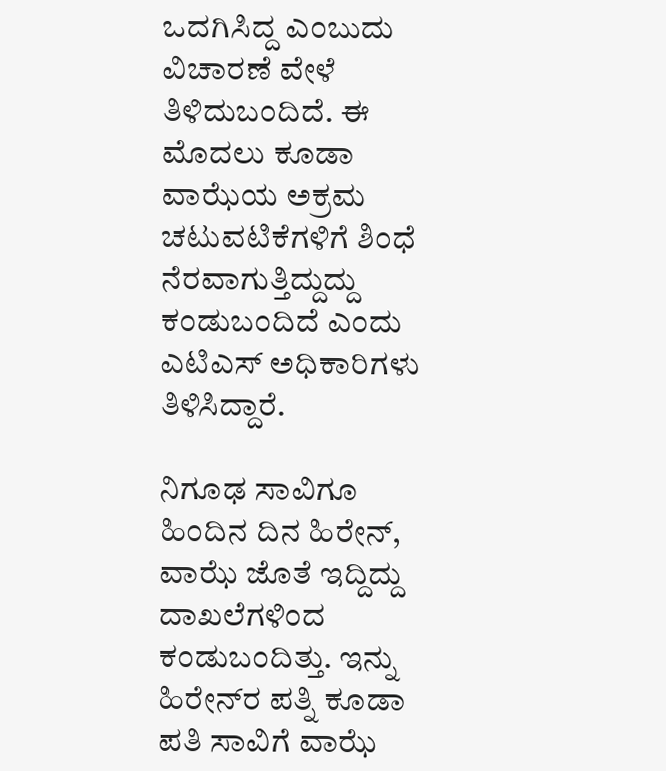ಒದಗಿಸಿದ್ದ ಎಂಬುದು ವಿಚಾರಣೆ ವೇಳೆ ತಿಳಿದುಬಂದಿದೆ. ಈ ಮೊದಲು ಕೂಡಾ ವಾಝೆಯ ಅಕ್ರಮ ಚಟುವಟಿಕೆಗಳಿಗೆ ಶಿಂಧೆ ನೆರವಾಗುತ್ತಿದ್ದುದ್ದು ಕಂಡುಬಂದಿದೆ ಎಂದು ಎಟಿಎಸ್‌ ಅಧಿಕಾರಿಗಳು ತಿಳಿಸಿದ್ದಾರೆ.

ನಿಗೂಢ ಸಾವಿಗೂ ಹಿಂದಿನ ದಿನ ಹಿರೇನ್‌, ವಾಝೆ ಜೊತೆ ಇದ್ದಿದ್ದು ದಾಖಲೆಗಳಿಂದ ಕಂಡುಬಂದಿತ್ತು. ಇನ್ನು ಹಿರೇನ್‌ರ ಪತ್ನಿ ಕೂಡಾ ಪತಿ ಸಾವಿಗೆ ವಾಝೆ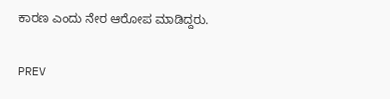ಕಾರಣ ಎಂದು ನೇರ ಆರೋಪ ಮಾಡಿದ್ದರು.

PREV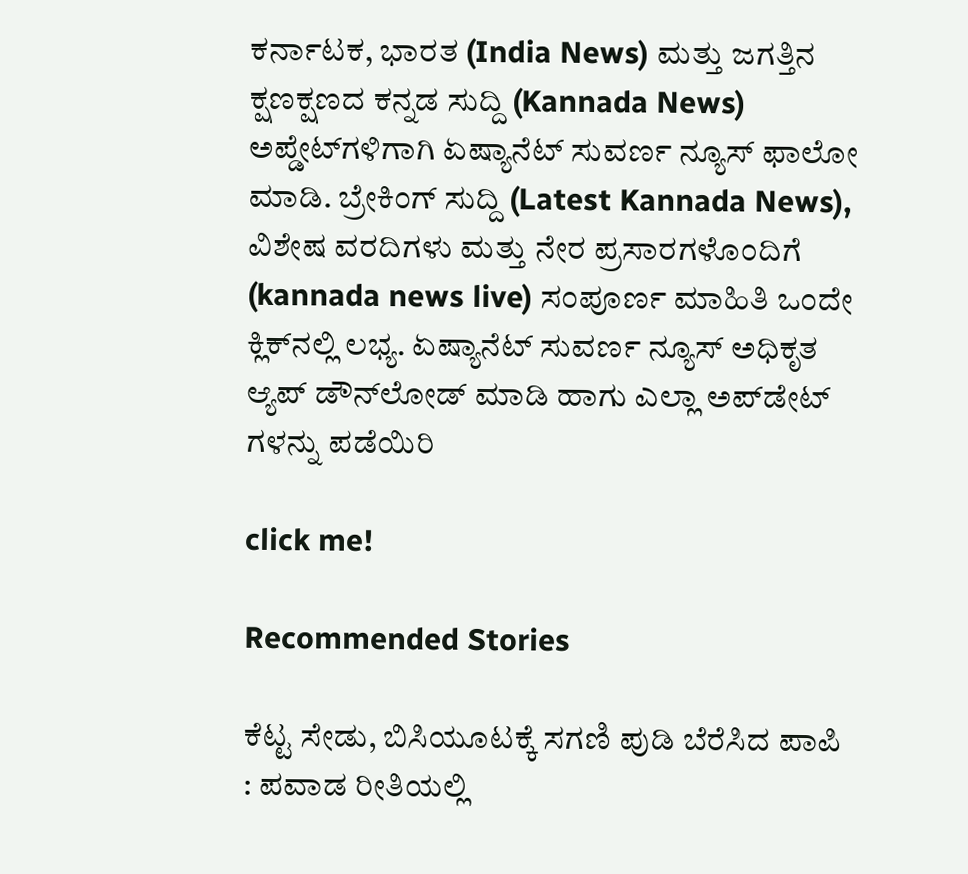ಕರ್ನಾಟಕ, ಭಾರತ (India News) ಮತ್ತು ಜಗತ್ತಿನ ಕ್ಷಣಕ್ಷಣದ ಕನ್ನಡ ಸುದ್ದಿ (Kannada News) ಅಪ್ಡೇಟ್‌ಗಳಿಗಾಗಿ ಏಷ್ಯಾನೆಟ್ ಸುವರ್ಣ ನ್ಯೂಸ್‌ ಫಾಲೋ ಮಾಡಿ. ಬ್ರೇಕಿಂಗ್ ಸುದ್ದಿ (Latest Kannada News), ವಿಶೇಷ ವರದಿಗಳು ಮತ್ತು ನೇರ ಪ್ರಸಾರಗಳೊಂದಿಗೆ (kannada news live) ಸಂಪೂರ್ಣ ಮಾಹಿತಿ ಒಂದೇ ಕ್ಲಿಕ್‌ನಲ್ಲಿ ಲಭ್ಯ. ಏಷ್ಯಾನೆಟ್ ಸುವರ್ಣ ನ್ಯೂಸ್ ಅಧಿಕೃತ ಆ್ಯಪ್ ಡೌನ್‌ಲೋಡ್ ಮಾಡಿ ಹಾಗು ಎಲ್ಲಾ ಅಪ್‌ಡೇಟ್ ಗಳನ್ನು ಪಡೆಯಿರಿ

click me!

Recommended Stories

ಕೆಟ್ಟ ಸೇಡು, ಬಿಸಿಯೂಟಕ್ಕೆ ಸಗಣಿ ಪುಡಿ ಬೆರೆಸಿದ ಪಾಪಿ : ಪವಾಡ ರೀತಿಯಲ್ಲಿ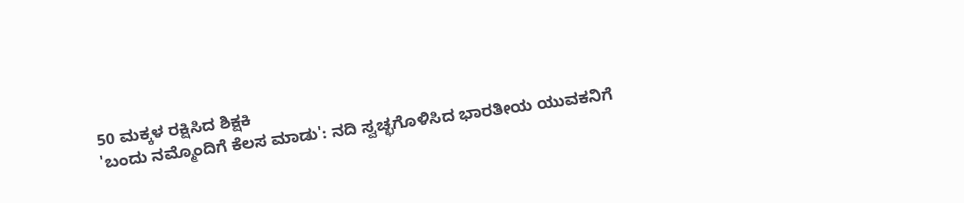50 ಮಕ್ಕಳ ರಕ್ಷಿಸಿದ ಶಿಕ್ಷಕಿ
'ಬಂದು ನಮ್ಮೊಂದಿಗೆ ಕೆಲಸ ಮಾಡು': ನದಿ ಸ್ವಚ್ಛಗೊಳಿಸಿದ ಭಾರತೀಯ ಯುವಕನಿಗೆ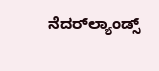ನೆದರ್‌ಲ್ಯಾಂಡ್ಸ್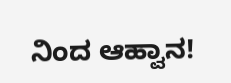ನಿಂದ ಆಹ್ವಾನ!